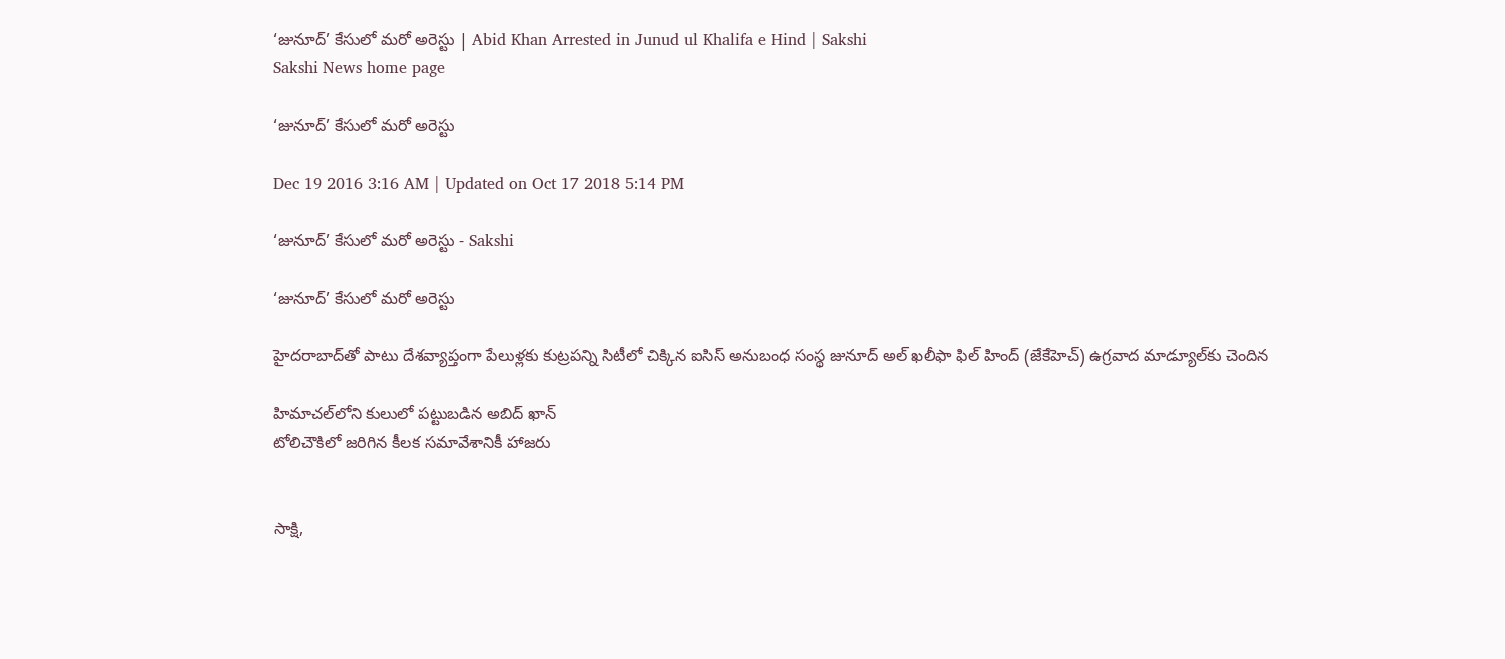‘జునూద్‌’ కేసులో మరో అరెస్టు | Abid Khan Arrested in Junud ul Khalifa e Hind | Sakshi
Sakshi News home page

‘జునూద్‌’ కేసులో మరో అరెస్టు

Dec 19 2016 3:16 AM | Updated on Oct 17 2018 5:14 PM

‘జునూద్‌’ కేసులో మరో అరెస్టు - Sakshi

‘జునూద్‌’ కేసులో మరో అరెస్టు

హైదరాబాద్‌తో పాటు దేశవ్యాప్తంగా పేలుళ్లకు కుట్రపన్ని సిటీలో చిక్కిన ఐసిస్‌ అనుబంధ సంస్థ జునూద్ అల్‌ ఖలీఫా ఫిల్‌ హింద్‌ (జేకేహెచ్‌) ఉగ్రవాద మాడ్యూల్‌కు చెందిన

హిమాచల్‌లోని కులులో పట్టుబడిన అబిద్‌ ఖాన్‌
టోలిచౌకిలో జరిగిన కీలక సమావేశానికీ హాజరు


సాక్షి,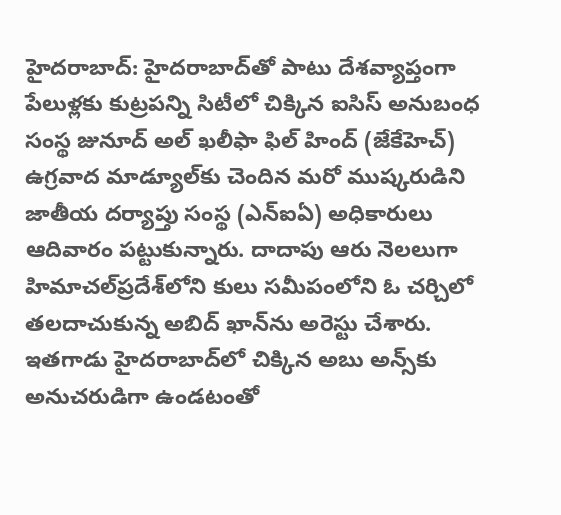హైదరాబాద్‌: హైదరాబాద్‌తో పాటు దేశవ్యాప్తంగా పేలుళ్లకు కుట్రపన్ని సిటీలో చిక్కిన ఐసిస్‌ అనుబంధ సంస్థ జునూద్ అల్‌ ఖలీఫా ఫిల్‌ హింద్‌ (జేకేహెచ్‌) ఉగ్రవాద మాడ్యూల్‌కు చెందిన మరో ముష్కరుడిని జాతీయ దర్యాప్తు సంస్థ (ఎన్‌ఐఏ) అధికారులు ఆదివారం పట్టుకున్నారు. దాదాపు ఆరు నెలలుగా హిమాచల్‌ప్రదేశ్‌లోని కులు సమీపంలోని ఓ చర్చిలో తలదాచుకున్న అబిద్‌ ఖాన్‌ను అరెస్టు చేశారు. ఇతగాడు హైదరాబాద్‌లో చిక్కిన అబు అన్స్‌కు అనుచరుడిగా ఉండటంతో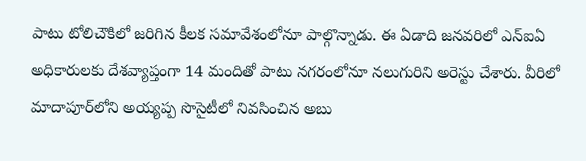పాటు టోలిచౌకిలో జరిగిన కీలక సమావేశంలోనూ పాల్గొన్నాడు. ఈ ఏడాది జనవరిలో ఎన్‌ఐఏ అధికారులకు దేశవ్యాప్తంగా 14 మందితో పాటు నగరంలోనూ నలుగురిని అరెస్టు చేశారు. వీరిలో మాదాపూర్‌లోని అయ్యప్ప సొసైటీలో నివసించిన అబు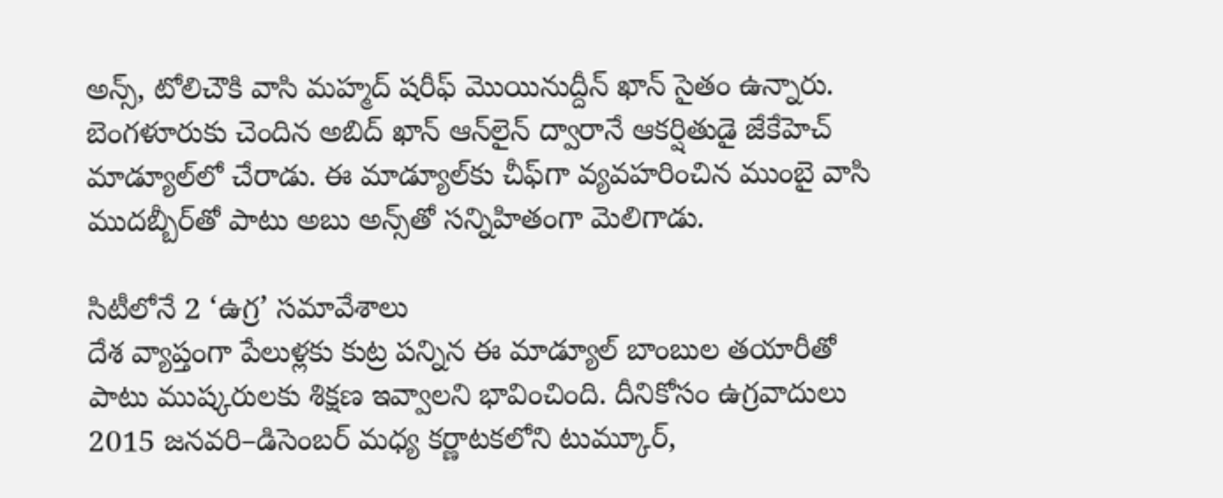అన్స్, టోలిచౌకి వాసి మహ్మద్‌ షరీఫ్‌ మొయినుద్దీన్‌ ఖాన్‌ సైతం ఉన్నారు. బెంగళూరుకు చెందిన అబిద్‌ ఖాన్‌ ఆన్‌లైన్‌ ద్వారానే ఆకర్షితుడై జేకేహెచ్‌ మాడ్యూల్‌లో చేరాడు. ఈ మాడ్యూల్‌కు చీఫ్‌గా వ్యవహరించిన ముంబై వాసి ముదబ్బీర్‌తో పాటు అబు అన్స్‌తో సన్నిహితంగా మెలిగాడు.

సిటీలోనే 2 ‘ఉగ్ర’ సమావేశాలు
దేశ వ్యాప్తంగా పేలుళ్లకు కుట్ర పన్నిన ఈ మాడ్యూల్‌ బాంబుల తయారీతో పాటు ముష్కరులకు శిక్షణ ఇవ్వాలని భావించింది. దీనికోసం ఉగ్రవాదులు 2015 జనవరి–డిసెంబర్‌ మధ్య కర్ణాటకలోని టుమ్కూర్,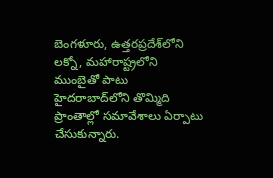బెంగళూరు, ఉత్తరప్రదేశ్‌లోని లక్నో, మహారాష్ట్రలోని ముంబైతో పాటు హైదరాబాద్‌లోని తొమ్మిది ప్రాంతాల్లో సమావేశాలు ఏర్పాటు చేసుకున్నారు.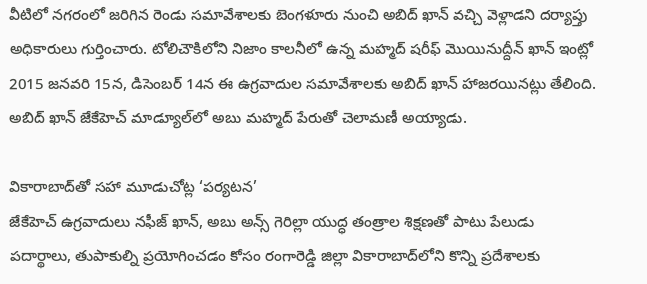వీటిలో నగరంలో జరిగిన రెండు సమావేశాలకు బెంగళూరు నుంచి అబిద్‌ ఖాన్‌ వచ్చి వెళ్లాడని దర్యాప్తు అధికారులు గుర్తించారు. టోలిచౌకిలోని నిజాం కాలనీలో ఉన్న మహ్మద్‌ షరీఫ్‌ మొయినుద్దీన్‌ ఖాన్‌ ఇంట్లో 2015 జనవరి 15న, డిసెంబర్‌ 14న ఈ ఉగ్రవాదుల సమావేశాలకు అబిద్‌ ఖాన్‌ హాజరయినట్లు తేలింది. అబిద్‌ ఖాన్‌ జేకేహెచ్‌ మాడ్యూల్‌లో అబు మహ్మద్‌ పేరుతో చెలామణీ అయ్యాడు.

వికారాబాద్‌తో సహా మూడుచోట్ల ‘పర్యటన’
జేకేహెచ్‌ ఉగ్రవాదులు నఫీజ్‌ ఖాన్, అబు అన్స్‌ గెరిల్లా యుద్ధ తంత్రాల శిక్షణతో పాటు పేలుడు పదార్థాలు, తుపాకుల్ని ప్రయోగించడం కోసం రంగారెడ్డి జిల్లా వికారాబాద్‌లోని కొన్ని ప్రదేశాలకు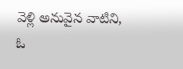వెళ్లి అనువైన వాటిని, ఓ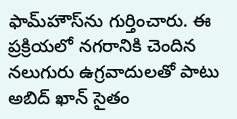ఫామ్‌హౌస్‌ను గుర్తించారు. ఈ ప్రక్రియలో నగరానికి చెందిన నలుగురు ఉగ్రవాదులతో పాటు అబిద్‌ ఖాన్‌ సైతం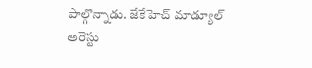పాల్గొన్నాడు. జేకేహెచ్‌ మాడ్యూల్‌ అరెస్టు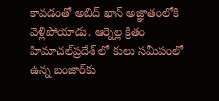కావడంతో అబిద్‌ ఖాన్‌ అజ్ఞాతంలోకి వెళ్లిపోయాడు. ఆర్నెల్ల క్రితం హిమాచల్‌ప్రదేశ్‌ లో కులు సమీపంలో ఉన్న బంజార్‌కు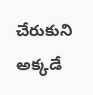చేరుకుని అక్కడే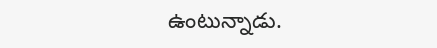ఉంటున్నాడు.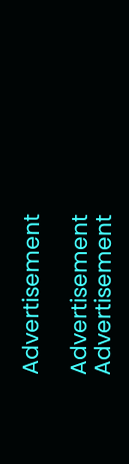Advertisement

Advertisement
Advertisement